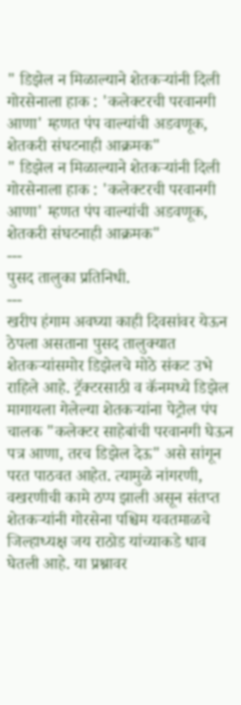" डिझेल न मिळाल्याने शेतकऱ्यांनी दिली गोरसेनाला हाक : 'कलेक्टरची परवानगी आणा' म्हणत पंप वाल्यांची अडवणूक, शेतकरी संघटनाही आक्रमक"
" डिझेल न मिळाल्याने शेतकऱ्यांनी दिली गोरसेनाला हाक : 'कलेक्टरची परवानगी आणा' म्हणत पंप वाल्यांची अडवणूक, शेतकरी संघटनाही आक्रमक"
---
पुसद तालुका प्रतिनिधी.
---
खरीप हंगाम अवघ्या काही दिवसांवर येऊन ठेपला असताना पुसद तालुक्यात शेतकऱ्यांसमोर डिझेलचे मोठे संकट उभे राहिले आहे. ट्रॅक्टरसाठी व कॅनमध्ये डिझेल मागायला गेलेल्या शेतकऱ्यांना पेट्रोल पंप चालक "कलेक्टर साहेबांची परवानगी घेऊन पत्र आणा, तरच डिझेल देऊ" असे सांगून परत पाठवत आहेत. त्यामुळे नांगरणी, वखरणीची कामे ठप्प झाली असून संतप्त शेतकऱ्यांनी गोरसेना पश्चिम यवतमाळचे जिल्हाध्यक्ष जय राठोड यांच्याकडे धाव घेतली आहे. या प्रश्नावर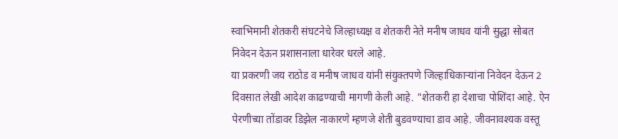स्वाभिमानी शेतकरी संघटनेचे जिल्हाध्यक्ष व शेतकरी नेते मनीष जाधव यांनी सुद्धा सोबत निवेदन देऊन प्रशासनाला धारेवर धरले आहे.
या प्रकरणी जय राठोड व मनीष जाधव यांनी संयुक्तपणे जिल्हाधिकाऱ्यांना निवेदन देऊन 2 दिवसात लेखी आदेश काढण्याची मागणी केली आहे. "शेतकरी हा देशाचा पोशिंदा आहे. ऐन पेरणीच्या तोंडावर डिझेल नाकारणे म्हणजे शेती बुडवण्याचा डाव आहे. जीवनावश्यक वस्तू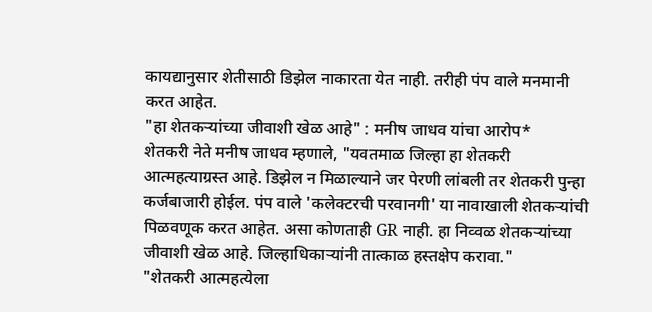कायद्यानुसार शेतीसाठी डिझेल नाकारता येत नाही. तरीही पंप वाले मनमानी करत आहेत.
"हा शेतकऱ्यांच्या जीवाशी खेळ आहे" : मनीष जाधव यांचा आरोप*
शेतकरी नेते मनीष जाधव म्हणाले, "यवतमाळ जिल्हा हा शेतकरी आत्महत्याग्रस्त आहे. डिझेल न मिळाल्याने जर पेरणी लांबली तर शेतकरी पुन्हा कर्जबाजारी होईल. पंप वाले 'कलेक्टरची परवानगी' या नावाखाली शेतकऱ्यांची पिळवणूक करत आहेत. असा कोणताही GR नाही. हा निव्वळ शेतकऱ्यांच्या जीवाशी खेळ आहे. जिल्हाधिकाऱ्यांनी तात्काळ हस्तक्षेप करावा."
"शेतकरी आत्महत्येला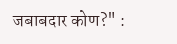जबाबदार कोण?" :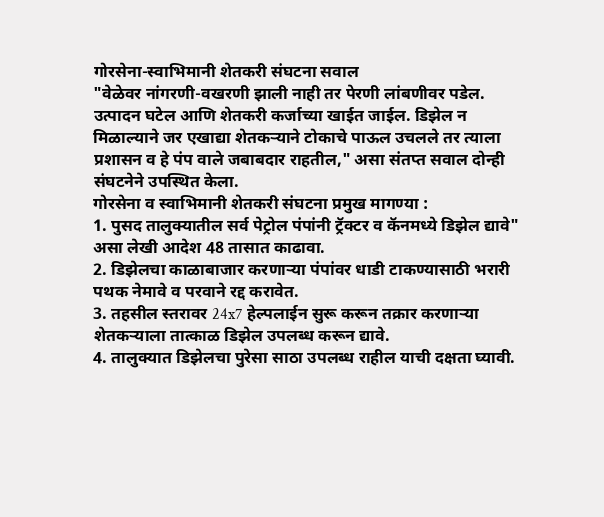गोरसेना-स्वाभिमानी शेतकरी संघटना सवाल
"वेळेवर नांगरणी-वखरणी झाली नाही तर पेरणी लांबणीवर पडेल. उत्पादन घटेल आणि शेतकरी कर्जाच्या खाईत जाईल. डिझेल न मिळाल्याने जर एखाद्या शेतकऱ्याने टोकाचे पाऊल उचलले तर त्याला प्रशासन व हे पंप वाले जबाबदार राहतील," असा संतप्त सवाल दोन्ही संघटनेने उपस्थित केला.
गोरसेना व स्वाभिमानी शेतकरी संघटना प्रमुख मागण्या :
1. पुसद तालुक्यातील सर्व पेट्रोल पंपांनी ट्रॅक्टर व कॅनमध्ये डिझेल द्यावे" असा लेखी आदेश 48 तासात काढावा.
2. डिझेलचा काळाबाजार करणाऱ्या पंपांवर धाडी टाकण्यासाठी भरारी पथक नेमावे व परवाने रद्द करावेत.
3. तहसील स्तरावर 24x7 हेल्पलाईन सुरू करून तक्रार करणाऱ्या शेतकऱ्याला तात्काळ डिझेल उपलब्ध करून द्यावे.
4. तालुक्यात डिझेलचा पुरेसा साठा उपलब्ध राहील याची दक्षता घ्यावी.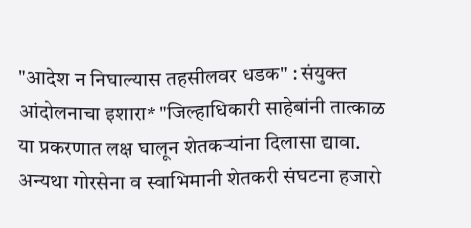"आदेश न निघाल्यास तहसीलवर धडक" : संयुक्त आंदोलनाचा इशारा* "जिल्हाधिकारी साहेबांनी तात्काळ या प्रकरणात लक्ष घालून शेतकऱ्यांना दिलासा द्यावा. अन्यथा गोरसेना व स्वाभिमानी शेतकरी संघटना हजारो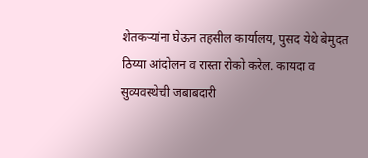शेतकऱ्यांना घेऊन तहसील कार्यालय, पुसद येथे बेमुदत ठिय्या आंदोलन व रास्ता रोको करेल. कायदा व सुव्यवस्थेची जबाबदारी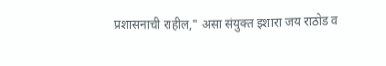प्रशासनाची राहील," असा संयुक्त इशारा जय राठोड व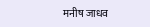मनीष जाधव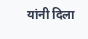यांनी दिला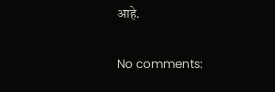आहे.

No comments: